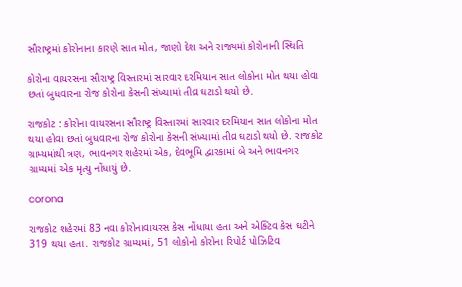સૌરાષ્ટ્રમાં કોરોનાના કારણે સાત મોત, જાણો દેશ અને રાજ્યમાં કોરોનાની સ્થિતિ

કોરોના વાયરસના સૌરાષ્ટ્ર વિસ્તારમાં સારવાર દરમિયાન સાત લોકોના મોત થયા હોવા છતાં બુધવારના રોજ કોરોના કેસની સંખ્યામાં તીવ્ર ઘટાડો થયો છે.

રાજકોટ : કોરોના વાયરસના સૌરાષ્ટ્ર વિસ્તારમાં સારવાર દરમિયાન સાત લોકોના મોત થયા હોવા છતાં બુધવારના રોજ કોરોના કેસની સંખ્યામાં તીવ્ર ઘટાડો થયો છે. રાજકોટ ગ્રામ્યમાંથી ત્રણ, ભાવનગર શહેરમાં એક, દેવભૂમિ દ્વારકામાં બે અને ભાવનગર ગ્રામ્યમાં એક મૃત્યુ નોંધાયું છે.

corona

રાજકોટ શહેરમાં 83 નવા કોરોનાવાયરસ કેસ નોંધાયા હતા અને એક્ટિવ કેસ ઘટીને 319 થયા હતા. રાજકોટ ગ્રામ્યમાં, 51 લોકોનો કોરોના રિપોર્ટ પોઝિટિવ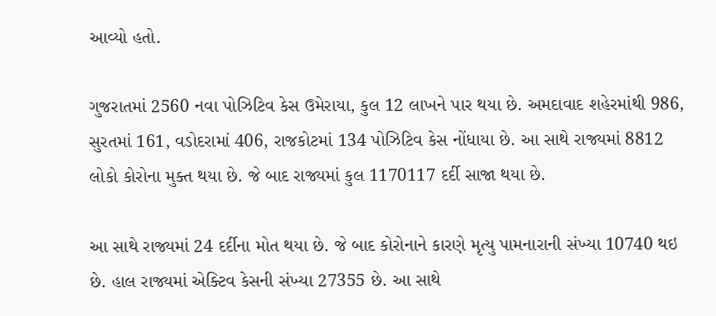આવ્યો હતો.

ગુજરાતમાં 2560 નવા પોઝિટિવ કેસ ઉમેરાયા, કુલ 12 લાખને પાર થયા છે. અમદાવાદ શહેરમાંથી 986, સુરતમાં 161, વડોદરામાં 406, રાજકોટમાં 134 પોઝિટિવ કેસ નોંધાયા છે. આ સાથે રાજ્યમાં 8812 લોકો કોરોના મુક્ત થયા છે. જે બાદ રાજ્યમાં કુલ 1170117 દર્દી સાજા થયા છે.

આ સાથે રાજ્યમાં 24 દર્દીના મોત થયા છે. જે બાદ કોરોનાને કારણે મૃત્યુ પામનારાની સંખ્યા 10740 થઇ છે. હાલ રાજ્યમાં એક્ટિવ કેસની સંખ્યા 27355 છે. આ સાથે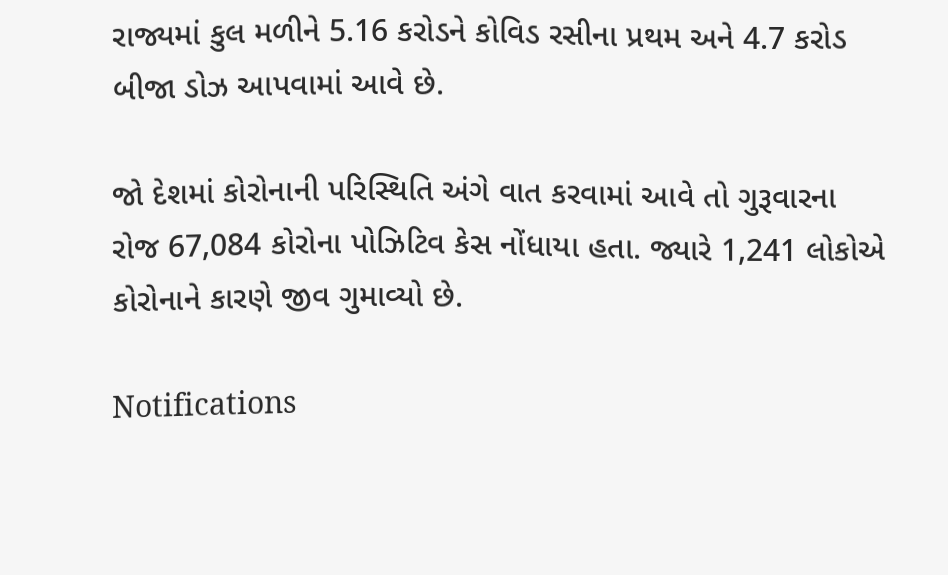રાજ્યમાં કુલ મળીને 5.16 કરોડને કોવિડ રસીના પ્રથમ અને 4.7 કરોડ બીજા ડોઝ આપવામાં આવે છે.

જો દેશમાં કોરોનાની પરિસ્થિતિ અંગે વાત કરવામાં આવે તો ગુરૂવારના રોજ 67,084 કોરોના પોઝિટિવ કેસ નોંધાયા હતા. જ્યારે 1,241 લોકોએ કોરોનાને કારણે જીવ ગુમાવ્યો છે.

Notifications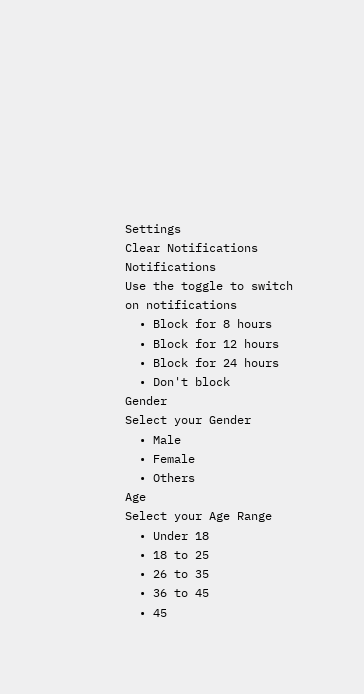Settings
Clear Notifications
Notifications
Use the toggle to switch on notifications
  • Block for 8 hours
  • Block for 12 hours
  • Block for 24 hours
  • Don't block
Gender
Select your Gender
  • Male
  • Female
  • Others
Age
Select your Age Range
  • Under 18
  • 18 to 25
  • 26 to 35
  • 36 to 45
  • 45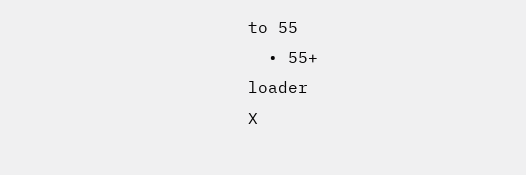to 55
  • 55+
loader
X